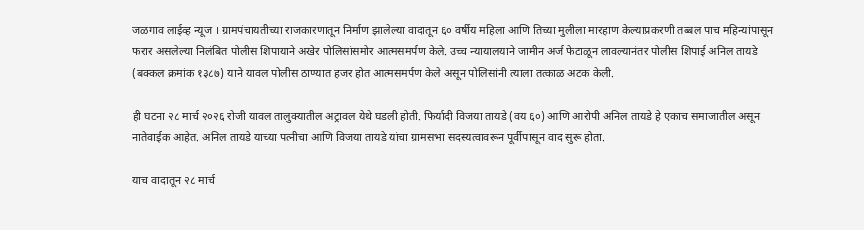जळगाव लाईव्ह न्यूज । ग्रामपंचायतीच्या राजकारणातून निर्माण झालेल्या वादातून ६० वर्षीय महिला आणि तिच्या मुलीला मारहाण केल्याप्रकरणी तब्बल पाच महिन्यांपासून फरार असलेल्या निलंबित पोलीस शिपायाने अखेर पोलिसांसमोर आत्मसमर्पण केले. उच्च न्यायालयाने जामीन अर्ज फेटाळून लावल्यानंतर पोलीस शिपाई अनिल तायडे (बक्कल क्रमांक १३८७) याने यावल पोलीस ठाण्यात हजर होत आत्मसमर्पण केले असून पोलिसांनी त्याला तत्काळ अटक केली.

ही घटना २८ मार्च २०२६ रोजी यावल तालुक्यातील अट्रावल येथे घडली होती. फिर्यादी विजया तायडे (वय ६०) आणि आरोपी अनिल तायडे हे एकाच समाजातील असून नातेवाईक आहेत. अनिल तायडे याच्या पत्नीचा आणि विजया तायडे यांचा ग्रामसभा सदस्यत्वावरून पूर्वीपासून वाद सुरू होता.

याच वादातून २८ मार्च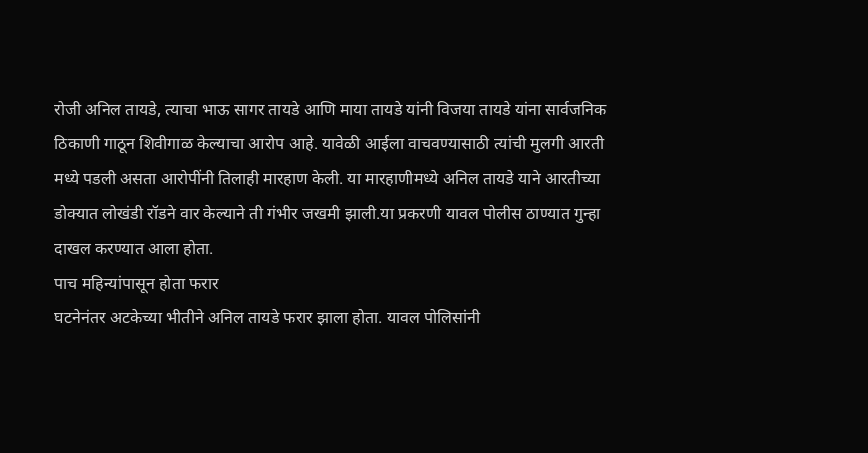रोजी अनिल तायडे, त्याचा भाऊ सागर तायडे आणि माया तायडे यांनी विजया तायडे यांना सार्वजनिक ठिकाणी गाठून शिवीगाळ केल्याचा आरोप आहे. यावेळी आईला वाचवण्यासाठी त्यांची मुलगी आरती मध्ये पडली असता आरोपींनी तिलाही मारहाण केली. या मारहाणीमध्ये अनिल तायडे याने आरतीच्या डोक्यात लोखंडी रॉडने वार केल्याने ती गंभीर जखमी झाली.या प्रकरणी यावल पोलीस ठाण्यात गुन्हा दाखल करण्यात आला होता.
पाच महिन्यांपासून होता फरार
घटनेनंतर अटकेच्या भीतीने अनिल तायडे फरार झाला होता. यावल पोलिसांनी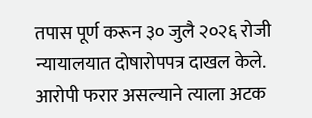तपास पूर्ण करून ३० जुलै २०२६ रोजी न्यायालयात दोषारोपपत्र दाखल केले. आरोपी फरार असल्याने त्याला अटक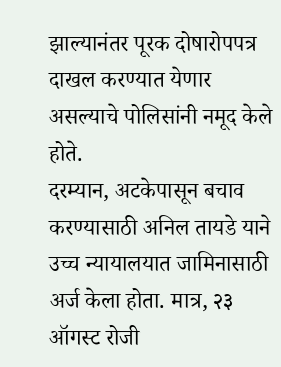झाल्यानंतर पूरक दोषारोपपत्र दाखल करण्यात येणार असल्याचे पोलिसांनी नमूद केले होते.
दरम्यान, अटकेपासून बचाव करण्यासाठी अनिल तायडे याने उच्च न्यायालयात जामिनासाठी अर्ज केला होता. मात्र, २३ ऑगस्ट रोजी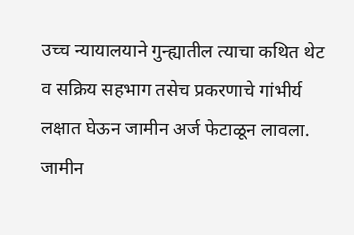उच्च न्यायालयाने गुन्ह्यातील त्याचा कथित थेट व सक्रिय सहभाग तसेच प्रकरणाचे गांभीर्य लक्षात घेऊन जामीन अर्ज फेटाळून लावला.
जामीन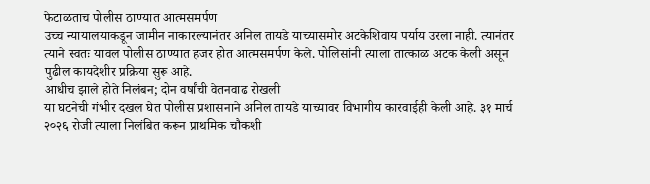फेटाळताच पोलीस ठाण्यात आत्मसमर्पण
उच्च न्यायालयाकडून जामीन नाकारल्यानंतर अनिल तायडे याच्यासमोर अटकेशिवाय पर्याय उरला नाही. त्यानंतर त्याने स्वतः यावल पोलीस ठाण्यात हजर होत आत्मसमर्पण केले. पोलिसांनी त्याला तात्काळ अटक केली असून पुढील कायदेशीर प्रक्रिया सुरू आहे.
आधीच झाले होते निलंबन; दोन वर्षांची वेतनवाढ रोखली
या घटनेची गंभीर दखल घेत पोलीस प्रशासनाने अनिल तायडे याच्यावर विभागीय कारवाईही केली आहे. ३१ मार्च २०२६ रोजी त्याला निलंबित करून प्राथमिक चौकशी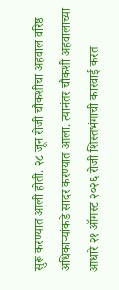सुरू करण्यात आली होती. २८ जून रोजी चौकशीचा अहवाल वरिष्ठ अधिकाऱ्यांकडे सादर करण्यात आला. त्यानंतर चौकशी अहवालाच्या आधारे २१ ऑगस्ट २०२६ रोजी शिस्तभंगाची कारवाई करत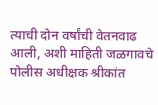त्याची दोन वर्षांची वेतनवाढ आली, अशी माहिती जळगावचे पोलीस अधीक्षक श्रीकांत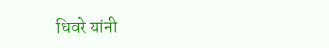धिवरे यांनी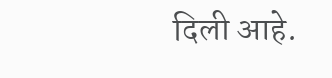दिली आहे.